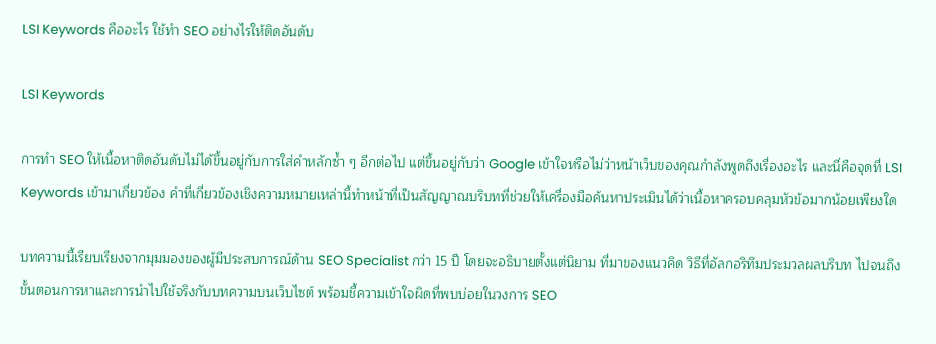LSI Keywords คืออะไร ใช้ทำ SEO อย่างไรให้ติดอันดับ

LSI Keywords

การทำ SEO ให้เนื้อหาติดอันดับไม่ได้ขึ้นอยู่กับการใส่คำหลักซ้ำ ๆ อีกต่อไป แต่ขึ้นอยู่กับว่า Google เข้าใจหรือไม่ว่าหน้าเว็บของคุณกำลังพูดถึงเรื่องอะไร และนี่คือจุดที่ LSI Keywords เข้ามาเกี่ยวข้อง คำที่เกี่ยวข้องเชิงความหมายเหล่านี้ทำหน้าที่เป็นสัญญาณบริบทที่ช่วยให้เครื่องมือค้นหาประเมินได้ว่าเนื้อหาครอบคลุมหัวข้อมากน้อยเพียงใด

บทความนี้เรียบเรียงจากมุมมองของผู้มีประสบการณ์ด้าน SEO Specialist กว่า 15 ปี โดยจะอธิบายตั้งแต่นิยาม ที่มาของแนวคิด วิธีที่อัลกอริทึมประมวลผลบริบท ไปจนถึงขั้นตอนการหาและการนำไปใช้จริงกับบทความบนเว็บไซต์ พร้อมชี้ความเข้าใจผิดที่พบบ่อยในวงการ SEO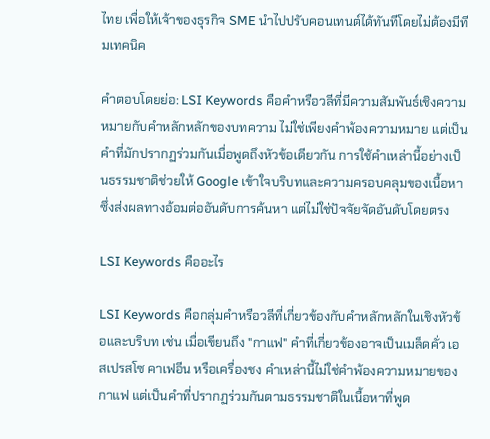ไทย เพื่อให้เจ้าของธุรกิจ SME นำไปปรับคอนเทนต์ได้ทันทีโดยไม่ต้องมีทีมเทคนิค

คำตอบโดยย่อ: LSI Keywords คือคำหรือวลีที่มีความสัมพันธ์เชิงความหมายกับคำหลักหลักของบทความ ไม่ใช่เพียงคำพ้องความหมาย แต่เป็นคำที่มักปรากฏร่วมกันเมื่อพูดถึงหัวข้อเดียวกัน การใช้คำเหล่านี้อย่างเป็นธรรมชาติช่วยให้ Google เข้าใจบริบทและความครอบคลุมของเนื้อหา ซึ่งส่งผลทางอ้อมต่ออันดับการค้นหา แต่ไม่ใช่ปัจจัยจัดอันดับโดยตรง

LSI Keywords คืออะไร

LSI Keywords คือกลุ่มคำหรือวลีที่เกี่ยวข้องกับคำหลักหลักในเชิงหัวข้อและบริบท เช่น เมื่อเขียนถึง "กาแฟ" คำที่เกี่ยวข้องอาจเป็นเมล็ดคั่ว เอสเปรสโซ คาเฟอีน หรือเครื่องชง คำเหล่านี้ไม่ใช่คำพ้องความหมายของกาแฟ แต่เป็นคำที่ปรากฏร่วมกันตามธรรมชาติในเนื้อหาที่พูด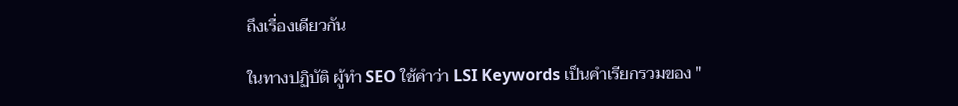ถึงเรื่องเดียวกัน

ในทางปฏิบัติ ผู้ทำ SEO ใช้คำว่า LSI Keywords เป็นคำเรียกรวมของ "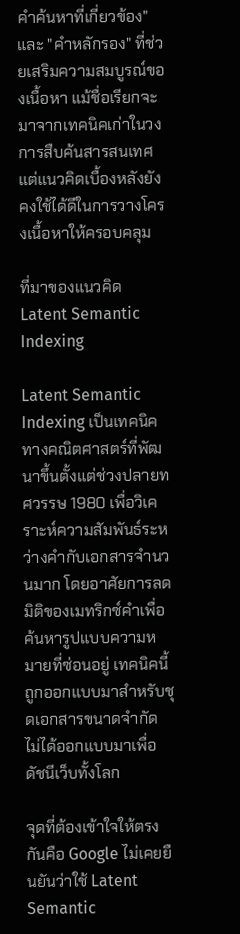คำค้นหาที่เกี่ยวข้อง" และ "คำหลักรอง" ที่ช่วยเสริมความสมบูรณ์ของเนื้อหา แม้ชื่อเรียกจะมาจากเทคนิคเก่าในวงการสืบค้นสารสนเทศ แต่แนวคิดเบื้องหลังยังคงใช้ได้ดีในการวางโครงเนื้อหาให้ครอบคลุม

ที่มาของแนวคิด Latent Semantic Indexing

Latent Semantic Indexing เป็นเทคนิคทางคณิตศาสตร์ที่พัฒนาขึ้นตั้งแต่ช่วงปลายทศวรรษ 1980 เพื่อวิเคราะห์ความสัมพันธ์ระหว่างคำกับเอกสารจำนวนมาก โดยอาศัยการลดมิติของเมทริกซ์คำเพื่อค้นหารูปแบบความหมายที่ซ่อนอยู่ เทคนิคนี้ถูกออกแบบมาสำหรับชุดเอกสารขนาดจำกัด ไม่ได้ออกแบบมาเพื่อดัชนีเว็บทั้งโลก

จุดที่ต้องเข้าใจให้ตรงกันคือ Google ไม่เคยยืนยันว่าใช้ Latent Semantic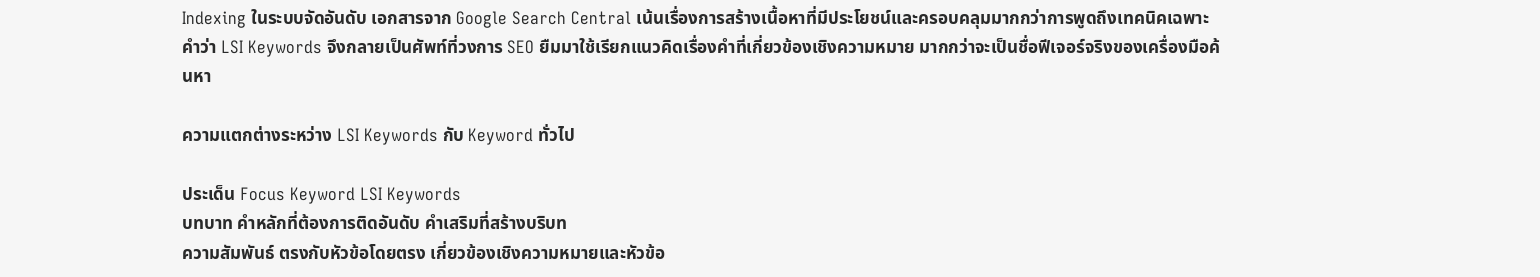Indexing ในระบบจัดอันดับ เอกสารจาก Google Search Central เน้นเรื่องการสร้างเนื้อหาที่มีประโยชน์และครอบคลุมมากกว่าการพูดถึงเทคนิคเฉพาะ คำว่า LSI Keywords จึงกลายเป็นศัพท์ที่วงการ SEO ยืมมาใช้เรียกแนวคิดเรื่องคำที่เกี่ยวข้องเชิงความหมาย มากกว่าจะเป็นชื่อฟีเจอร์จริงของเครื่องมือค้นหา

ความแตกต่างระหว่าง LSI Keywords กับ Keyword ทั่วไป

ประเด็น Focus Keyword LSI Keywords
บทบาท คำหลักที่ต้องการติดอันดับ คำเสริมที่สร้างบริบท
ความสัมพันธ์ ตรงกับหัวข้อโดยตรง เกี่ยวข้องเชิงความหมายและหัวข้อ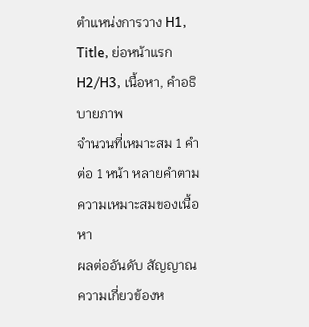ตำแหน่งการวาง H1, Title, ย่อหน้าแรก H2/H3, เนื้อหา, คำอธิบายภาพ
จำนวนที่เหมาะสม 1 คำต่อ 1 หน้า หลายคำตามความเหมาะสมของเนื้อหา
ผลต่ออันดับ สัญญาณความเกี่ยวข้องห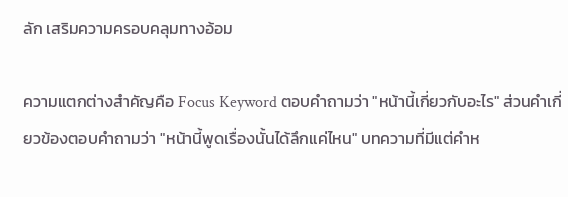ลัก เสริมความครอบคลุมทางอ้อม

ความแตกต่างสำคัญคือ Focus Keyword ตอบคำถามว่า "หน้านี้เกี่ยวกับอะไร" ส่วนคำเกี่ยวข้องตอบคำถามว่า "หน้านี้พูดเรื่องนั้นได้ลึกแค่ไหน" บทความที่มีแต่คำห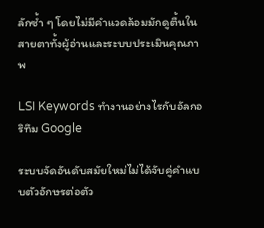ลักซ้ำ ๆ โดยไม่มีคำแวดล้อมมักดูตื้นในสายตาทั้งผู้อ่านและระบบประเมินคุณภาพ

LSI Keywords ทำงานอย่างไรกับอัลกอริทึม Google

ระบบจัดอันดับสมัยใหม่ไม่ได้จับคู่คำแบบตัวอักษรต่อตัว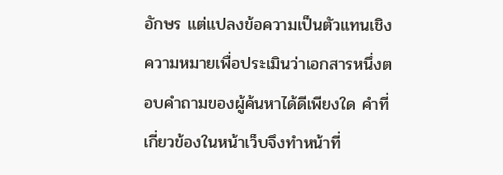อักษร แต่แปลงข้อความเป็นตัวแทนเชิงความหมายเพื่อประเมินว่าเอกสารหนึ่งตอบคำถามของผู้ค้นหาได้ดีเพียงใด คำที่เกี่ยวข้องในหน้าเว็บจึงทำหน้าที่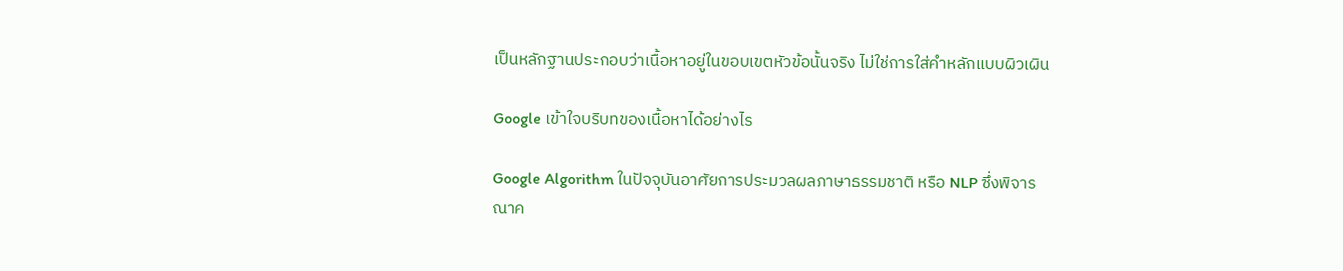เป็นหลักฐานประกอบว่าเนื้อหาอยู่ในขอบเขตหัวข้อนั้นจริง ไม่ใช่การใส่คำหลักแบบผิวเผิน

Google เข้าใจบริบทของเนื้อหาได้อย่างไร

Google Algorithm ในปัจจุบันอาศัยการประมวลผลภาษาธรรมชาติ หรือ NLP ซึ่งพิจารณาค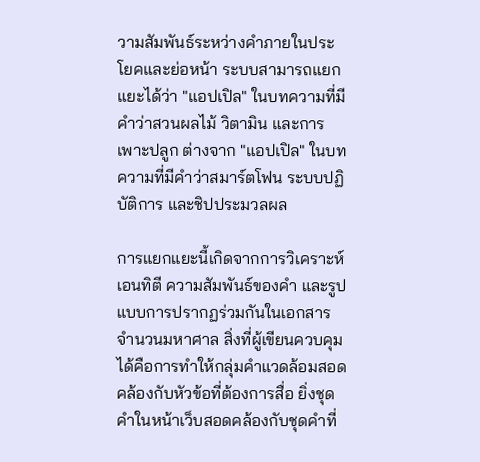วามสัมพันธ์ระหว่างคำภายในประโยคและย่อหน้า ระบบสามารถแยกแยะได้ว่า "แอปเปิล" ในบทความที่มีคำว่าสวนผลไม้ วิตามิน และการเพาะปลูก ต่างจาก "แอปเปิล" ในบทความที่มีคำว่าสมาร์ตโฟน ระบบปฏิบัติการ และชิปประมวลผล

การแยกแยะนี้เกิดจากการวิเคราะห์เอนทิตี ความสัมพันธ์ของคำ และรูปแบบการปรากฏร่วมกันในเอกสารจำนวนมหาศาล สิ่งที่ผู้เขียนควบคุมได้คือการทำให้กลุ่มคำแวดล้อมสอดคล้องกับหัวข้อที่ต้องการสื่อ ยิ่งชุดคำในหน้าเว็บสอดคล้องกับชุดคำที่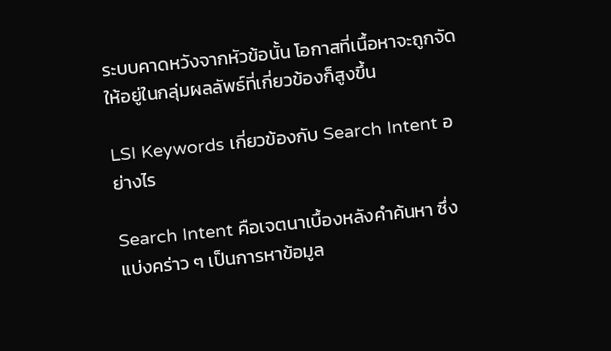ระบบคาดหวังจากหัวข้อนั้น โอกาสที่เนื้อหาจะถูกจัดให้อยู่ในกลุ่มผลลัพธ์ที่เกี่ยวข้องก็สูงขึ้น

LSI Keywords เกี่ยวข้องกับ Search Intent อย่างไร

Search Intent คือเจตนาเบื้องหลังคำค้นหา ซึ่งแบ่งคร่าว ๆ เป็นการหาข้อมูล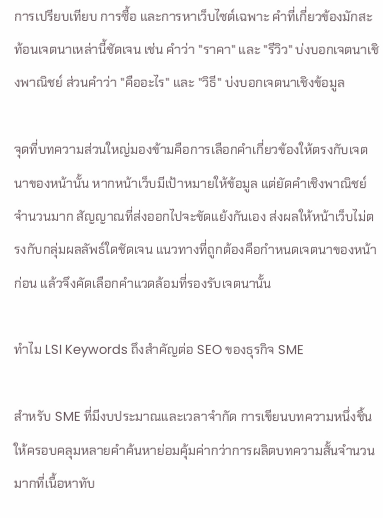การเปรียบเทียบ การซื้อ และการหาเว็บไซต์เฉพาะ คำที่เกี่ยวข้องมักสะท้อนเจตนาเหล่านี้ชัดเจน เช่น คำว่า "ราคา" และ "รีวิว" บ่งบอกเจตนาเชิงพาณิชย์ ส่วนคำว่า "คืออะไร" และ "วิธี" บ่งบอกเจตนาเชิงข้อมูล

จุดที่บทความส่วนใหญ่มองข้ามคือการเลือกคำเกี่ยวข้องให้ตรงกับเจตนาของหน้านั้น หากหน้าเว็บมีเป้าหมายให้ข้อมูล แต่ยัดคำเชิงพาณิชย์จำนวนมาก สัญญาณที่ส่งออกไปจะขัดแย้งกันเอง ส่งผลให้หน้าเว็บไม่ตรงกับกลุ่มผลลัพธ์ใดชัดเจน แนวทางที่ถูกต้องคือกำหนดเจตนาของหน้าก่อน แล้วจึงคัดเลือกคำแวดล้อมที่รองรับเจตนานั้น

ทำไม LSI Keywords ถึงสำคัญต่อ SEO ของธุรกิจ SME

สำหรับ SME ที่มีงบประมาณและเวลาจำกัด การเขียนบทความหนึ่งชิ้นให้ครอบคลุมหลายคำค้นหาย่อมคุ้มค่ากว่าการผลิตบทความสั้นจำนวนมากที่เนื้อหาทับ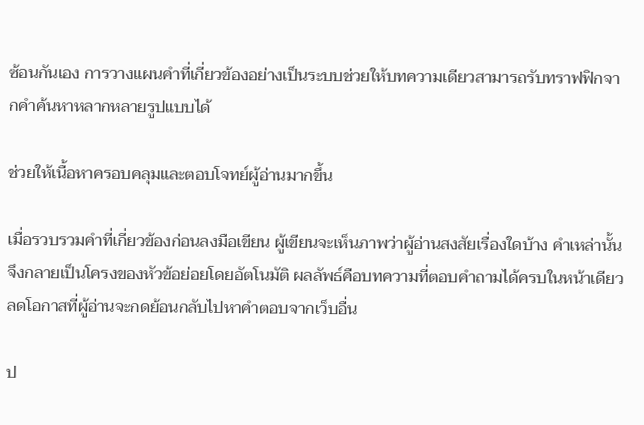ซ้อนกันเอง การวางแผนคำที่เกี่ยวข้องอย่างเป็นระบบช่วยให้บทความเดียวสามารถรับทราฟฟิกจากคำค้นหาหลากหลายรูปแบบได้

ช่วยให้เนื้อหาครอบคลุมและตอบโจทย์ผู้อ่านมากขึ้น

เมื่อรวบรวมคำที่เกี่ยวข้องก่อนลงมือเขียน ผู้เขียนจะเห็นภาพว่าผู้อ่านสงสัยเรื่องใดบ้าง คำเหล่านั้นจึงกลายเป็นโครงของหัวข้อย่อยโดยอัตโนมัติ ผลลัพธ์คือบทความที่ตอบคำถามได้ครบในหน้าเดียว ลดโอกาสที่ผู้อ่านจะกดย้อนกลับไปหาคำตอบจากเว็บอื่น

ป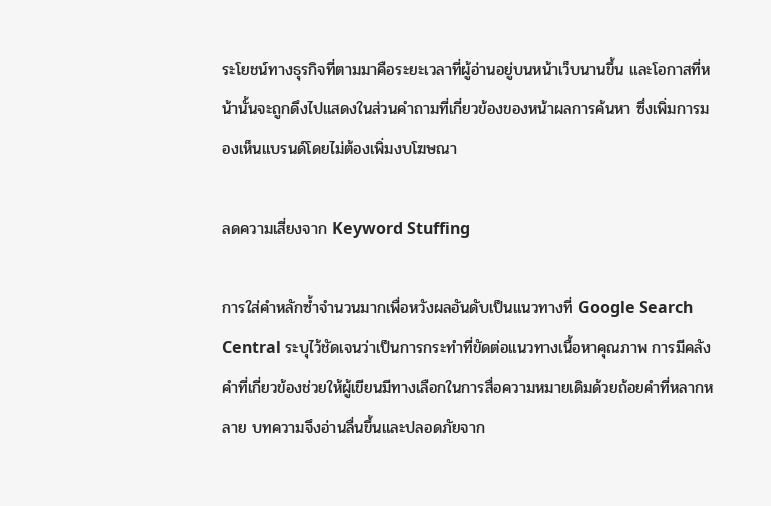ระโยชน์ทางธุรกิจที่ตามมาคือระยะเวลาที่ผู้อ่านอยู่บนหน้าเว็บนานขึ้น และโอกาสที่หน้านั้นจะถูกดึงไปแสดงในส่วนคำถามที่เกี่ยวข้องของหน้าผลการค้นหา ซึ่งเพิ่มการมองเห็นแบรนด์โดยไม่ต้องเพิ่มงบโฆษณา

ลดความเสี่ยงจาก Keyword Stuffing

การใส่คำหลักซ้ำจำนวนมากเพื่อหวังผลอันดับเป็นแนวทางที่ Google Search Central ระบุไว้ชัดเจนว่าเป็นการกระทำที่ขัดต่อแนวทางเนื้อหาคุณภาพ การมีคลังคำที่เกี่ยวข้องช่วยให้ผู้เขียนมีทางเลือกในการสื่อความหมายเดิมด้วยถ้อยคำที่หลากหลาย บทความจึงอ่านลื่นขึ้นและปลอดภัยจาก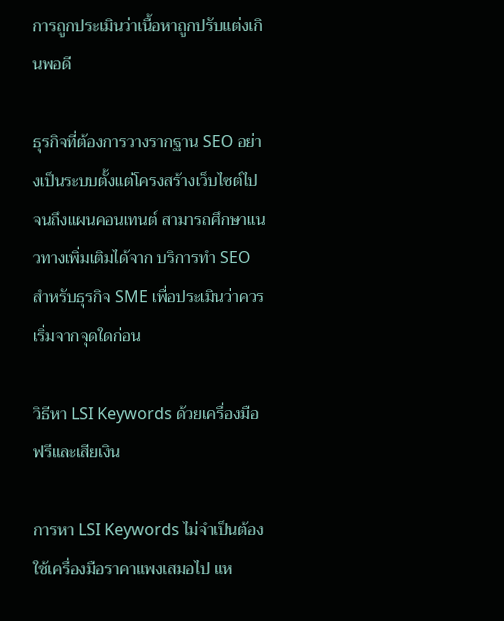การถูกประเมินว่าเนื้อหาถูกปรับแต่งเกินพอดี

ธุรกิจที่ต้องการวางรากฐาน SEO อย่างเป็นระบบตั้งแต่โครงสร้างเว็บไซต์ไปจนถึงแผนคอนเทนต์ สามารถศึกษาแนวทางเพิ่มเติมได้จาก บริการทำ SEO สำหรับธุรกิจ SME เพื่อประเมินว่าควรเริ่มจากจุดใดก่อน

วิธีหา LSI Keywords ด้วยเครื่องมือฟรีและเสียเงิน

การหา LSI Keywords ไม่จำเป็นต้องใช้เครื่องมือราคาแพงเสมอไป แห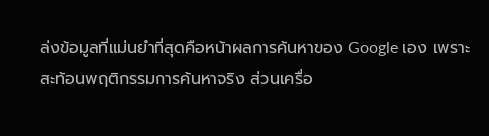ล่งข้อมูลที่แม่นยำที่สุดคือหน้าผลการค้นหาของ Google เอง เพราะสะท้อนพฤติกรรมการค้นหาจริง ส่วนเครื่อ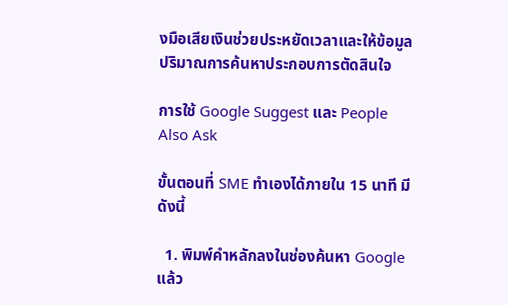งมือเสียเงินช่วยประหยัดเวลาและให้ข้อมูลปริมาณการค้นหาประกอบการตัดสินใจ

การใช้ Google Suggest และ People Also Ask

ขั้นตอนที่ SME ทำเองได้ภายใน 15 นาที มีดังนี้

  1. พิมพ์คำหลักลงในช่องค้นหา Google แล้ว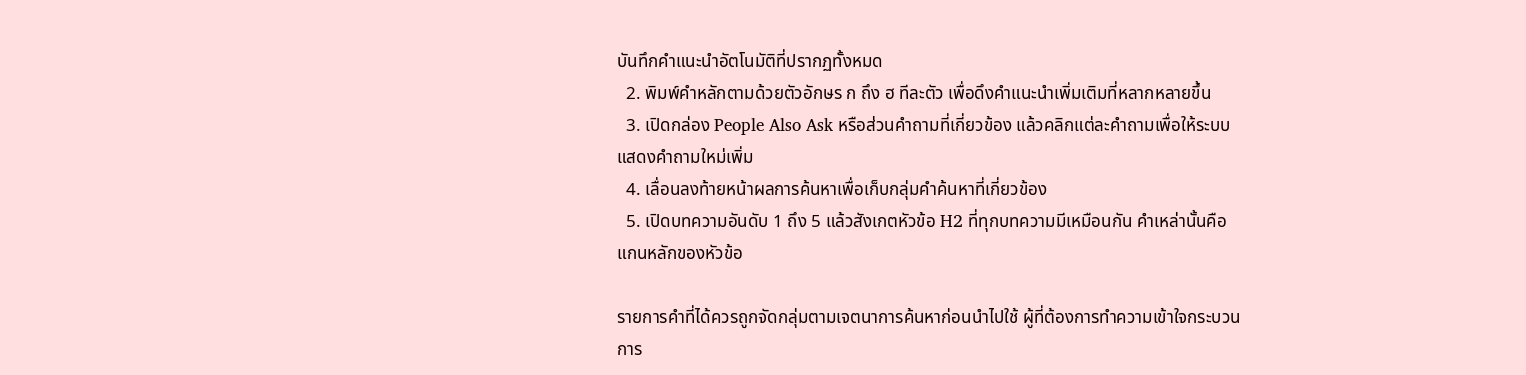บันทึกคำแนะนำอัตโนมัติที่ปรากฏทั้งหมด
  2. พิมพ์คำหลักตามด้วยตัวอักษร ก ถึง ฮ ทีละตัว เพื่อดึงคำแนะนำเพิ่มเติมที่หลากหลายขึ้น
  3. เปิดกล่อง People Also Ask หรือส่วนคำถามที่เกี่ยวข้อง แล้วคลิกแต่ละคำถามเพื่อให้ระบบแสดงคำถามใหม่เพิ่ม
  4. เลื่อนลงท้ายหน้าผลการค้นหาเพื่อเก็บกลุ่มคำค้นหาที่เกี่ยวข้อง
  5. เปิดบทความอันดับ 1 ถึง 5 แล้วสังเกตหัวข้อ H2 ที่ทุกบทความมีเหมือนกัน คำเหล่านั้นคือแกนหลักของหัวข้อ

รายการคำที่ได้ควรถูกจัดกลุ่มตามเจตนาการค้นหาก่อนนำไปใช้ ผู้ที่ต้องการทำความเข้าใจกระบวนการ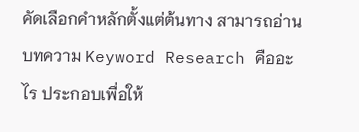คัดเลือกคำหลักตั้งแต่ต้นทาง สามารถอ่าน บทความ Keyword Research คืออะไร ประกอบเพื่อให้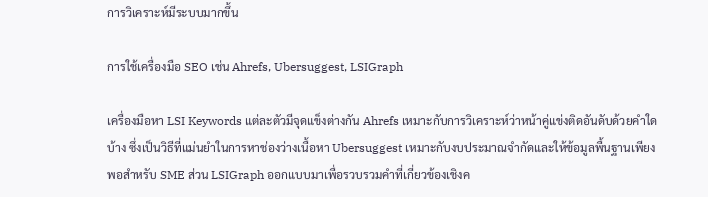การวิเคราะห์มีระบบมากขึ้น

การใช้เครื่องมือ SEO เช่น Ahrefs, Ubersuggest, LSIGraph

เครื่องมือหา LSI Keywords แต่ละตัวมีจุดแข็งต่างกัน Ahrefs เหมาะกับการวิเคราะห์ว่าหน้าคู่แข่งติดอันดับด้วยคำใดบ้าง ซึ่งเป็นวิธีที่แม่นยำในการหาช่องว่างเนื้อหา Ubersuggest เหมาะกับงบประมาณจำกัดและให้ข้อมูลพื้นฐานเพียงพอสำหรับ SME ส่วน LSIGraph ออกแบบมาเพื่อรวบรวมคำที่เกี่ยวข้องเชิงค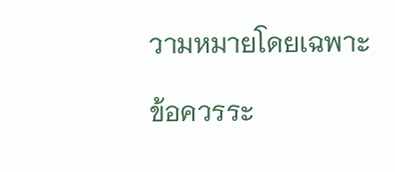วามหมายโดยเฉพาะ

ข้อควรระ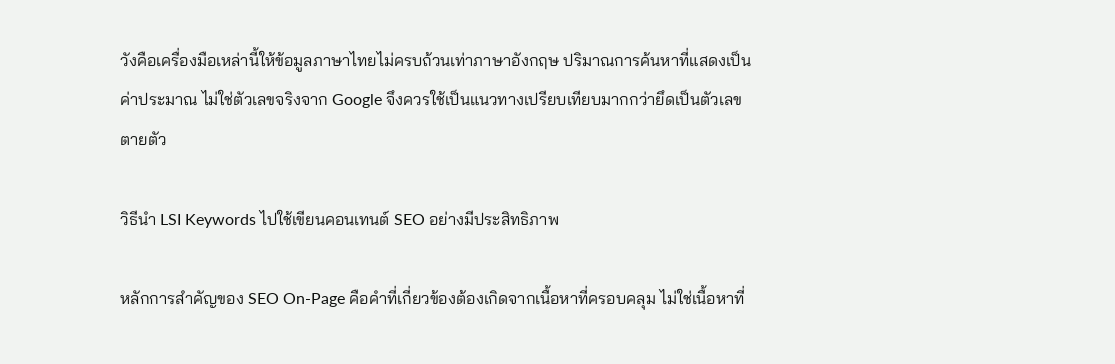วังคือเครื่องมือเหล่านี้ให้ข้อมูลภาษาไทยไม่ครบถ้วนเท่าภาษาอังกฤษ ปริมาณการค้นหาที่แสดงเป็นค่าประมาณ ไม่ใช่ตัวเลขจริงจาก Google จึงควรใช้เป็นแนวทางเปรียบเทียบมากกว่ายึดเป็นตัวเลขตายตัว

วิธีนำ LSI Keywords ไปใช้เขียนคอนเทนต์ SEO อย่างมีประสิทธิภาพ

หลักการสำคัญของ SEO On-Page คือคำที่เกี่ยวข้องต้องเกิดจากเนื้อหาที่ครอบคลุม ไม่ใช่เนื้อหาที่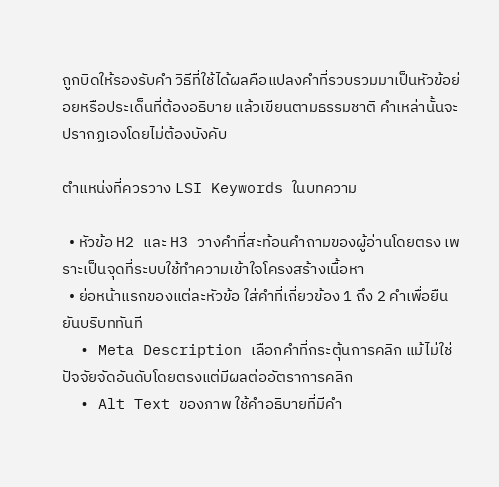ถูกบิดให้รองรับคำ วิธีที่ใช้ได้ผลคือแปลงคำที่รวบรวมมาเป็นหัวข้อย่อยหรือประเด็นที่ต้องอธิบาย แล้วเขียนตามธรรมชาติ คำเหล่านั้นจะปรากฏเองโดยไม่ต้องบังคับ

ตำแหน่งที่ควรวาง LSI Keywords ในบทความ

  • หัวข้อ H2 และ H3 วางคำที่สะท้อนคำถามของผู้อ่านโดยตรง เพราะเป็นจุดที่ระบบใช้ทำความเข้าใจโครงสร้างเนื้อหา
  • ย่อหน้าแรกของแต่ละหัวข้อ ใส่คำที่เกี่ยวข้อง 1 ถึง 2 คำเพื่อยืนยันบริบททันที
  • Meta Description เลือกคำที่กระตุ้นการคลิก แม้ไม่ใช่ปัจจัยจัดอันดับโดยตรงแต่มีผลต่ออัตราการคลิก
  • Alt Text ของภาพ ใช้คำอธิบายที่มีคำ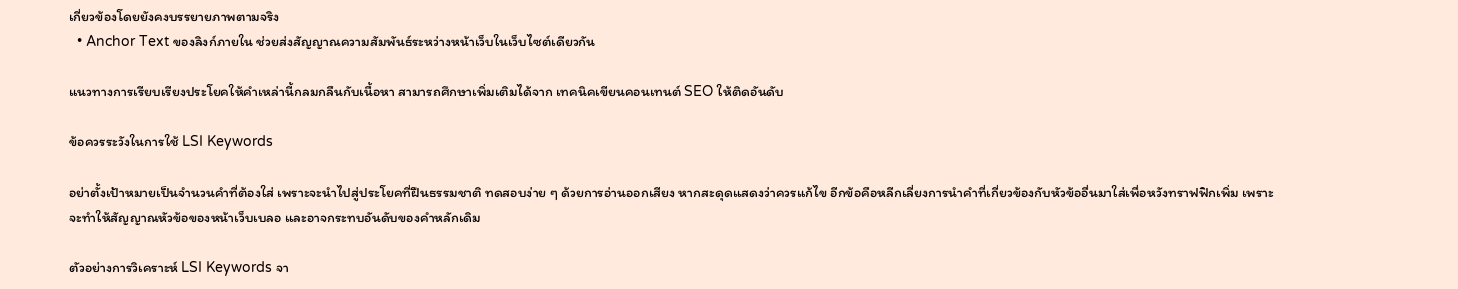เกี่ยวข้องโดยยังคงบรรยายภาพตามจริง
  • Anchor Text ของลิงก์ภายใน ช่วยส่งสัญญาณความสัมพันธ์ระหว่างหน้าเว็บในเว็บไซต์เดียวกัน

แนวทางการเรียบเรียงประโยคให้คำเหล่านี้กลมกลืนกับเนื้อหา สามารถศึกษาเพิ่มเติมได้จาก เทคนิคเขียนคอนเทนต์ SEO ให้ติดอันดับ

ข้อควรระวังในการใช้ LSI Keywords

อย่าตั้งเป้าหมายเป็นจำนวนคำที่ต้องใส่ เพราะจะนำไปสู่ประโยคที่ฝืนธรรมชาติ ทดสอบง่าย ๆ ด้วยการอ่านออกเสียง หากสะดุดแสดงว่าควรแก้ไข อีกข้อคือหลีกเลี่ยงการนำคำที่เกี่ยวข้องกับหัวข้ออื่นมาใส่เพื่อหวังทราฟฟิกเพิ่ม เพราะจะทำให้สัญญาณหัวข้อของหน้าเว็บเบลอ และอาจกระทบอันดับของคำหลักเดิม

ตัวอย่างการวิเคราะห์ LSI Keywords จา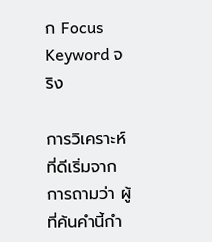ก Focus Keyword จริง

การวิเคราะห์ที่ดีเริ่มจากการถามว่า ผู้ที่ค้นคำนี้กำ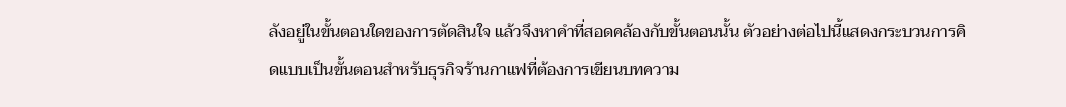ลังอยู่ในขั้นตอนใดของการตัดสินใจ แล้วจึงหาคำที่สอดคล้องกับขั้นตอนนั้น ตัวอย่างต่อไปนี้แสดงกระบวนการคิดแบบเป็นขั้นตอนสำหรับธุรกิจร้านกาแฟที่ต้องการเขียนบทความ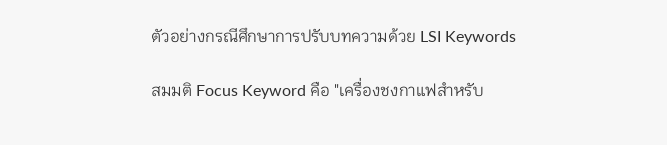ตัวอย่างกรณีศึกษาการปรับบทความด้วย LSI Keywords

สมมติ Focus Keyword คือ "เครื่องชงกาแฟสำหรับ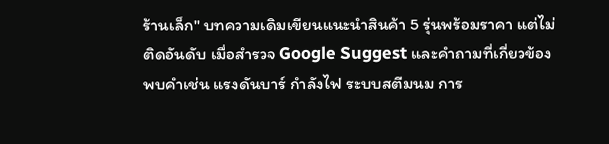ร้านเล็ก" บทความเดิมเขียนแนะนำสินค้า 5 รุ่นพร้อมราคา แต่ไม่ติดอันดับ เมื่อสำรวจ Google Suggest และคำถามที่เกี่ยวข้อง พบคำเช่น แรงดันบาร์ กำลังไฟ ระบบสตีมนม การ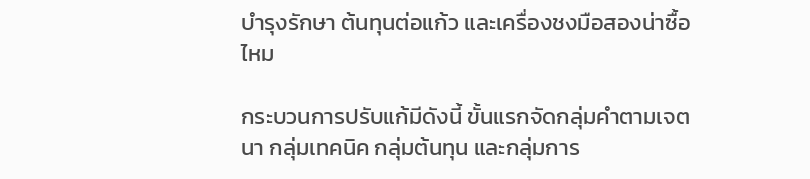บำรุงรักษา ต้นทุนต่อแก้ว และเครื่องชงมือสองน่าซื้อไหม

กระบวนการปรับแก้มีดังนี้ ขั้นแรกจัดกลุ่มคำตามเจตนา กลุ่มเทคนิค กลุ่มต้นทุน และกลุ่มการ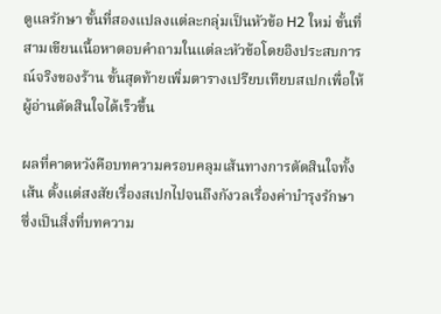ดูแลรักษา ขั้นที่สองแปลงแต่ละกลุ่มเป็นหัวข้อ H2 ใหม่ ขั้นที่สามเขียนเนื้อหาตอบคำถามในแต่ละหัวข้อโดยอิงประสบการณ์จริงของร้าน ขั้นสุดท้ายเพิ่มตารางเปรียบเทียบสเปกเพื่อให้ผู้อ่านตัดสินใจได้เร็วขึ้น

ผลที่คาดหวังคือบทความครอบคลุมเส้นทางการตัดสินใจทั้งเส้น ตั้งแต่สงสัยเรื่องสเปกไปจนถึงกังวลเรื่องค่าบำรุงรักษา ซึ่งเป็นสิ่งที่บทความ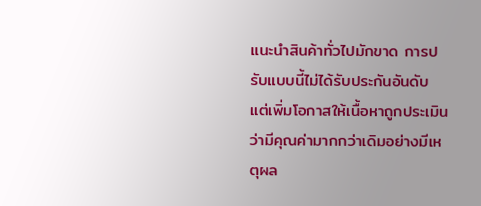แนะนำสินค้าทั่วไปมักขาด การปรับแบบนี้ไม่ได้รับประกันอันดับ แต่เพิ่มโอกาสให้เนื้อหาถูกประเมินว่ามีคุณค่ามากกว่าเดิมอย่างมีเหตุผล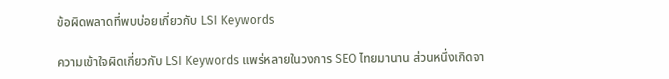ข้อผิดพลาดที่พบบ่อยเกี่ยวกับ LSI Keywords

ความเข้าใจผิดเกี่ยวกับ LSI Keywords แพร่หลายในวงการ SEO ไทยมานาน ส่วนหนึ่งเกิดจา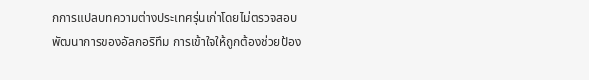กการแปลบทความต่างประเทศรุ่นเก่าโดยไม่ตรวจสอบพัฒนาการของอัลกอริทึม การเข้าใจให้ถูกต้องช่วยป้อง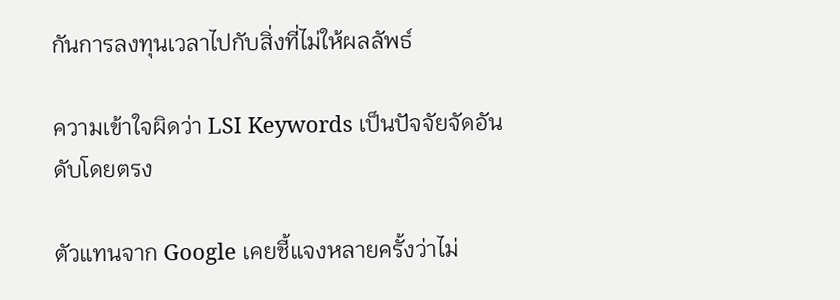กันการลงทุนเวลาไปกับสิ่งที่ไม่ให้ผลลัพธ์

ความเข้าใจผิดว่า LSI Keywords เป็นปัจจัยจัดอันดับโดยตรง

ตัวแทนจาก Google เคยชี้แจงหลายครั้งว่าไม่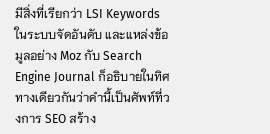มีสิ่งที่เรียกว่า LSI Keywords ในระบบจัดอันดับ และแหล่งข้อมูลอย่าง Moz กับ Search Engine Journal ก็อธิบายในทิศทางเดียวกันว่าคำนี้เป็นศัพท์ที่วงการ SEO สร้าง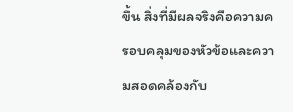ขึ้น สิ่งที่มีผลจริงคือความครอบคลุมของหัวข้อและความสอดคล้องกับ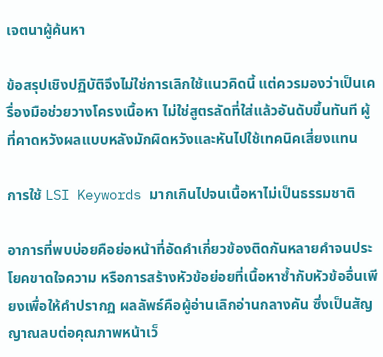เจตนาผู้ค้นหา

ข้อสรุปเชิงปฏิบัติจึงไม่ใช่การเลิกใช้แนวคิดนี้ แต่ควรมองว่าเป็นเครื่องมือช่วยวางโครงเนื้อหา ไม่ใช่สูตรลัดที่ใส่แล้วอันดับขึ้นทันที ผู้ที่คาดหวังผลแบบหลังมักผิดหวังและหันไปใช้เทคนิคเสี่ยงแทน

การใช้ LSI Keywords มากเกินไปจนเนื้อหาไม่เป็นธรรมชาติ

อาการที่พบบ่อยคือย่อหน้าที่อัดคำเกี่ยวข้องติดกันหลายคำจนประโยคขาดใจความ หรือการสร้างหัวข้อย่อยที่เนื้อหาซ้ำกับหัวข้ออื่นเพียงเพื่อให้คำปรากฏ ผลลัพธ์คือผู้อ่านเลิกอ่านกลางคัน ซึ่งเป็นสัญญาณลบต่อคุณภาพหน้าเว็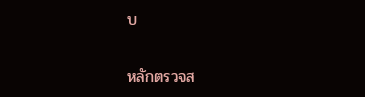บ

หลักตรวจส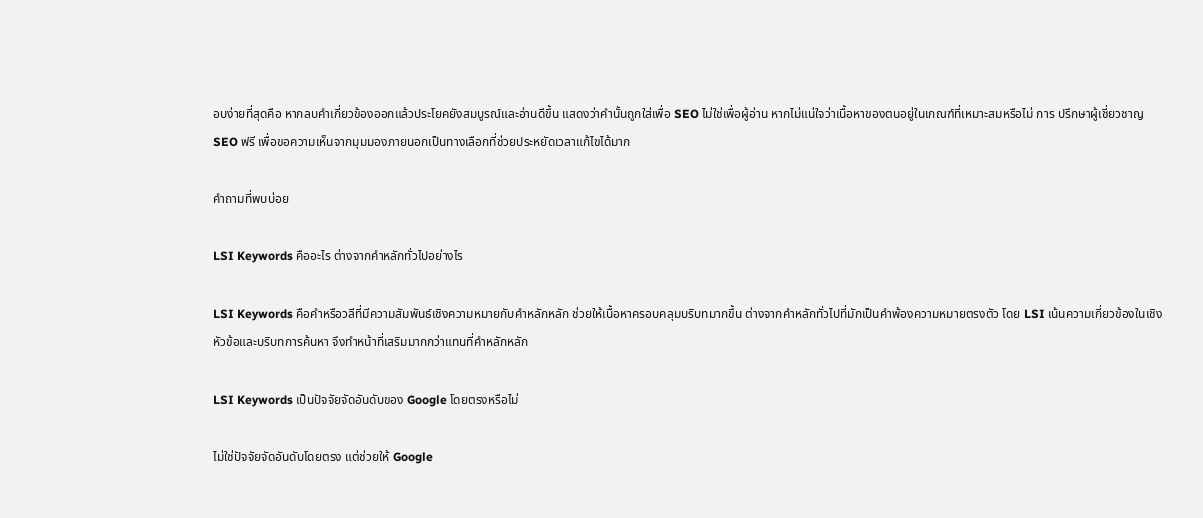อบง่ายที่สุดคือ หากลบคำเกี่ยวข้องออกแล้วประโยคยังสมบูรณ์และอ่านดีขึ้น แสดงว่าคำนั้นถูกใส่เพื่อ SEO ไม่ใช่เพื่อผู้อ่าน หากไม่แน่ใจว่าเนื้อหาของตนอยู่ในเกณฑ์ที่เหมาะสมหรือไม่ การ ปรึกษาผู้เชี่ยวชาญ SEO ฟรี เพื่อขอความเห็นจากมุมมองภายนอกเป็นทางเลือกที่ช่วยประหยัดเวลาแก้ไขได้มาก

คำถามที่พบบ่อย

LSI Keywords คืออะไร ต่างจากคำหลักทั่วไปอย่างไร

LSI Keywords คือคำหรือวลีที่มีความสัมพันธ์เชิงความหมายกับคำหลักหลัก ช่วยให้เนื้อหาครอบคลุมบริบทมากขึ้น ต่างจากคำหลักทั่วไปที่มักเป็นคำพ้องความหมายตรงตัว โดย LSI เน้นความเกี่ยวข้องในเชิงหัวข้อและบริบทการค้นหา จึงทำหน้าที่เสริมมากกว่าแทนที่คำหลักหลัก

LSI Keywords เป็นปัจจัยจัดอันดับของ Google โดยตรงหรือไม่

ไม่ใช่ปัจจัยจัดอันดับโดยตรง แต่ช่วยให้ Google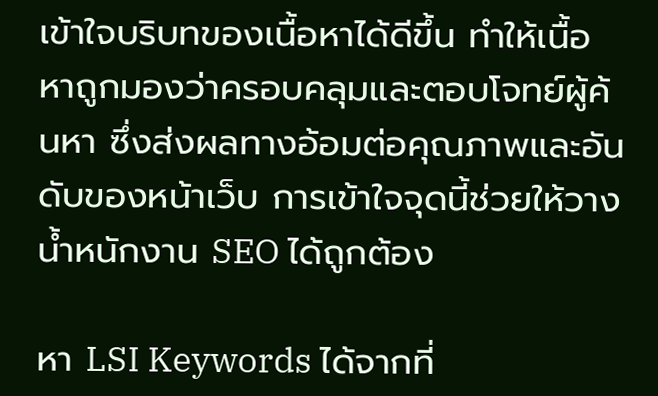เข้าใจบริบทของเนื้อหาได้ดีขึ้น ทำให้เนื้อหาถูกมองว่าครอบคลุมและตอบโจทย์ผู้ค้นหา ซึ่งส่งผลทางอ้อมต่อคุณภาพและอันดับของหน้าเว็บ การเข้าใจจุดนี้ช่วยให้วางน้ำหนักงาน SEO ได้ถูกต้อง

หา LSI Keywords ได้จากที่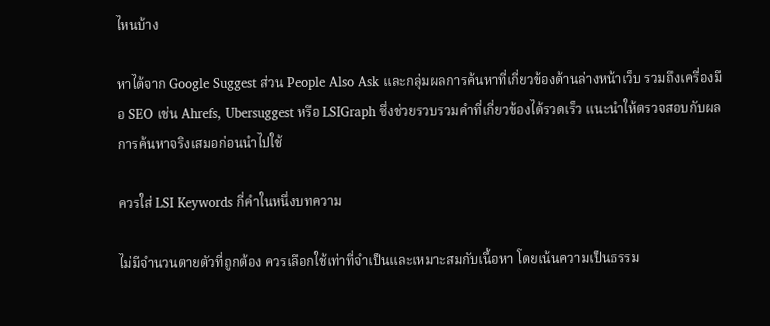ไหนบ้าง

หาได้จาก Google Suggest ส่วน People Also Ask และกลุ่มผลการค้นหาที่เกี่ยวข้องด้านล่างหน้าเว็บ รวมถึงเครื่องมือ SEO เช่น Ahrefs, Ubersuggest หรือ LSIGraph ซึ่งช่วยรวบรวมคำที่เกี่ยวข้องได้รวดเร็ว แนะนำให้ตรวจสอบกับผลการค้นหาจริงเสมอก่อนนำไปใช้

ควรใส่ LSI Keywords กี่คำในหนึ่งบทความ

ไม่มีจำนวนตายตัวที่ถูกต้อง ควรเลือกใช้เท่าที่จำเป็นและเหมาะสมกับเนื้อหา โดยเน้นความเป็นธรรม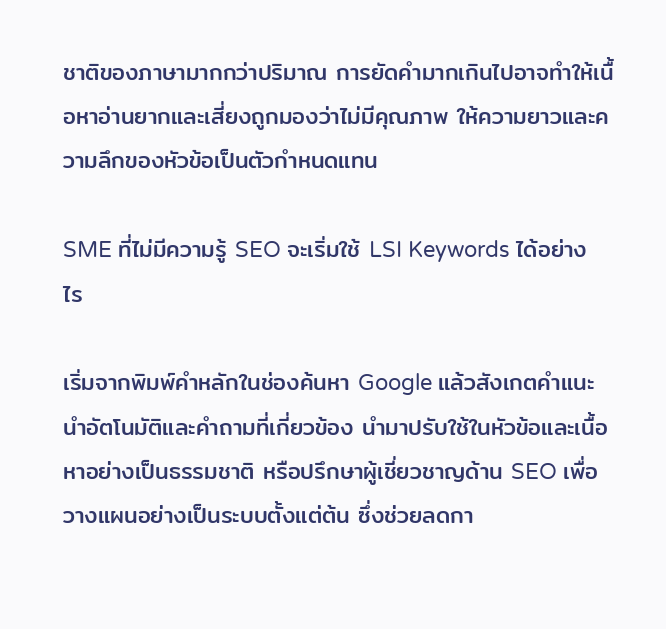ชาติของภาษามากกว่าปริมาณ การยัดคำมากเกินไปอาจทำให้เนื้อหาอ่านยากและเสี่ยงถูกมองว่าไม่มีคุณภาพ ให้ความยาวและความลึกของหัวข้อเป็นตัวกำหนดแทน

SME ที่ไม่มีความรู้ SEO จะเริ่มใช้ LSI Keywords ได้อย่างไร

เริ่มจากพิมพ์คำหลักในช่องค้นหา Google แล้วสังเกตคำแนะนำอัตโนมัติและคำถามที่เกี่ยวข้อง นำมาปรับใช้ในหัวข้อและเนื้อหาอย่างเป็นธรรมชาติ หรือปรึกษาผู้เชี่ยวชาญด้าน SEO เพื่อวางแผนอย่างเป็นระบบตั้งแต่ต้น ซึ่งช่วยลดกา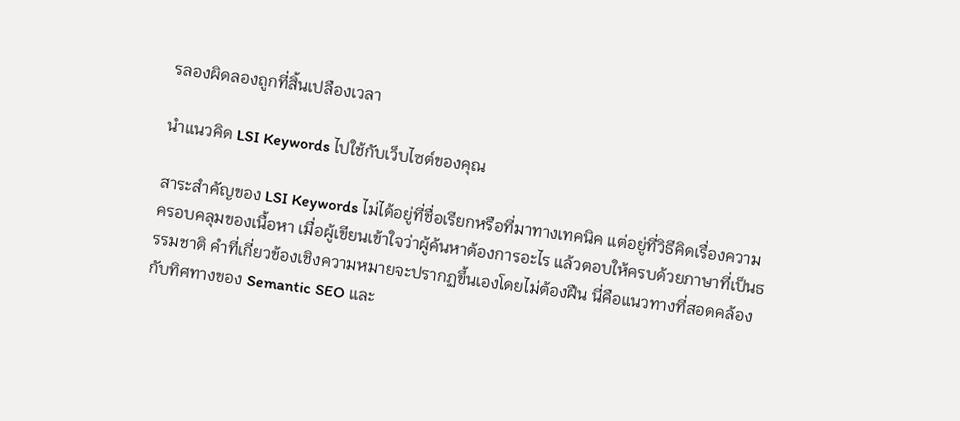รลองผิดลองถูกที่สิ้นเปลืองเวลา

นำแนวคิด LSI Keywords ไปใช้กับเว็บไซต์ของคุณ

สาระสำคัญของ LSI Keywords ไม่ได้อยู่ที่ชื่อเรียกหรือที่มาทางเทคนิค แต่อยู่ที่วิธีคิดเรื่องความครอบคลุมของเนื้อหา เมื่อผู้เขียนเข้าใจว่าผู้ค้นหาต้องการอะไร แล้วตอบให้ครบด้วยภาษาที่เป็นธรรมชาติ คำที่เกี่ยวข้องเชิงความหมายจะปรากฏขึ้นเองโดยไม่ต้องฝืน นี่คือแนวทางที่สอดคล้องกับทิศทางของ Semantic SEO และ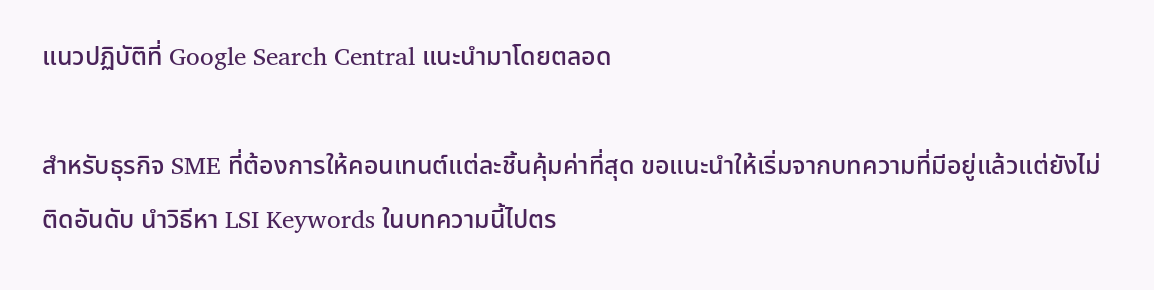แนวปฏิบัติที่ Google Search Central แนะนำมาโดยตลอด

สำหรับธุรกิจ SME ที่ต้องการให้คอนเทนต์แต่ละชิ้นคุ้มค่าที่สุด ขอแนะนำให้เริ่มจากบทความที่มีอยู่แล้วแต่ยังไม่ติดอันดับ นำวิธีหา LSI Keywords ในบทความนี้ไปตร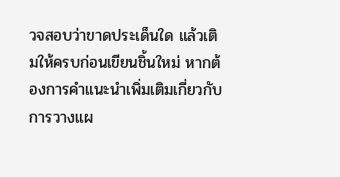วจสอบว่าขาดประเด็นใด แล้วเติมให้ครบก่อนเขียนชิ้นใหม่ หากต้องการคำแนะนำเพิ่มเติมเกี่ยวกับการวางแผ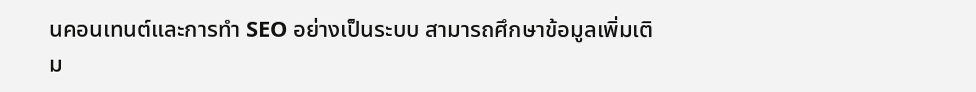นคอนเทนต์และการทำ SEO อย่างเป็นระบบ สามารถศึกษาข้อมูลเพิ่มเติม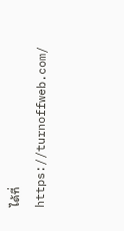ได้ที่ https://turnoffweb.com/